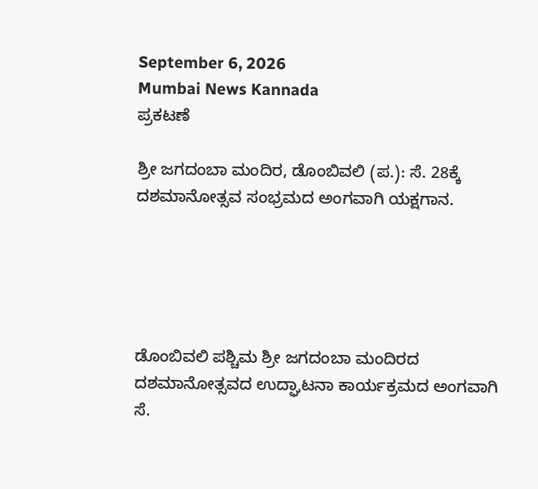September 6, 2026
Mumbai News Kannada
ಪ್ರಕಟಣೆ

ಶ್ರೀ ಜಗದಂಬಾ ಮಂದಿರ, ಡೊಂಬಿವಲಿ (ಪ.): ಸೆ. 28ಕ್ಕೆ ದಶಮಾನೋತ್ಸವ ಸಂಭ್ರಮದ ಅಂಗವಾಗಿ ಯಕ್ಷಗಾನ.





ಡೊಂಬಿವಲಿ ಪಶ್ಚಿಮ ಶ್ರೀ ಜಗದಂಬಾ ಮಂದಿರದ
ದಶಮಾನೋತ್ಸವದ ಉದ್ಘಾಟನಾ ಕಾರ್ಯಕ್ರಮದ ಅಂಗವಾಗಿ ಸೆ.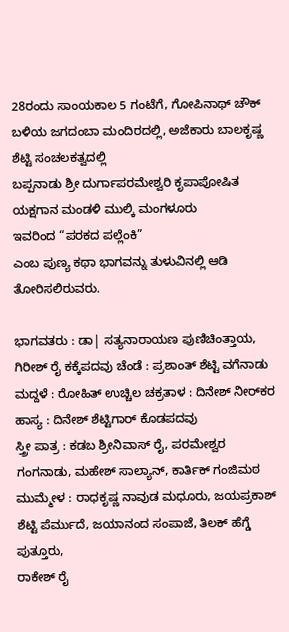28ರಂದು ಸಾಂಯಕಾಲ 5 ಗಂಟೆಗೆ, ಗೋಪಿನಾಥ್ ಚೌಕ್ ಬಳಿಯ ಜಗದಂಬಾ ಮಂದಿರದಲ್ಲಿ, ಅಜೆಕಾರು ಬಾಲಕೃಷ್ಣ ಶೆಟ್ಟಿ ಸಂಚಲಕತ್ವದಲ್ಲಿ
ಬಪ್ಪನಾಡು ಶ್ರೀ ದುರ್ಗಾಪರಮೇಶ್ವರಿ ಕೃಪಾಪೋಷಿತ ಯಕ್ಷಗಾನ ಮಂಡಳಿ ಮುಲ್ಕಿ ಮಂಗಳೂರು
ಇವರಿಂದ “ಪರಕದ ಪಲ್ಲೆಂಕಿ”
ಎಂಬ ಪುಣ್ಯ ಕಥಾ ಭಾಗವನ್ನು ತುಳುವಿನಲ್ಲಿ ಆಡಿ ತೋರಿಸಲಿರುವರು.

ಭಾಗವತರು : ಡಾ| ಸತ್ಯನಾರಾಯಣ ಪುಣಿಚಿಂತ್ತಾಯ, ಗಿರೀಶ್ ರೈ ಕಕ್ಕೆಪದವು ಚೆಂಡೆ : ಪ್ರಶಾಂತ್ ಶೆಟ್ಟಿ ವಗೆನಾಡು ಮದ್ದಳೆ : ರೋಹಿತ್ ಉಚ್ಚಿಲ ಚಕ್ರತಾಳ : ದಿನೇಶ್ ನೀರ್‌ಕರ
ಹಾಸ್ಯ : ದಿನೇಶ್ ಶೆಟ್ಟಿಗಾರ್ ಕೊಡಪದವು
ಸ್ತ್ರೀ ಪಾತ್ರ : ಕಡಬ ಶ್ರೀನಿವಾಸ್ ರೈ, ಪರಮೇಶ್ವರ ಗಂಗನಾಡು, ಮಹೇಶ್ ಸಾಲ್ಯಾನ್, ಕಾರ್ತಿಕ್ ಗಂಜಿಮಠ
ಮುಮ್ಮೇಳ : ರಾಧಕೃಷ್ಣ ನಾವುಡ ಮಧೂರು, ಜಯಪ್ರಕಾಶ್ ಶೆಟ್ಟಿ ಪೆರ್ಮುದೆ, ಜಯಾನಂದ ಸಂಪಾಜೆ, ತಿಲಕ್ ಹೆಗ್ಡೆ ಪುತ್ತೂರು,
ರಾಕೇಶ್ ರೈ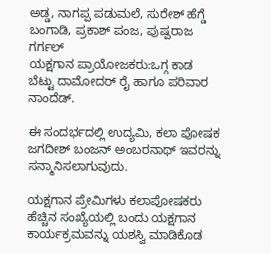ಅಡ್ಡ, ನಾಗಪ್ಪ ಪಡುಮಲೆ, ಸುರೇಶ್ ಹೆಗ್ಡೆ ಬಂಗಾಡಿ, ಪ್ರಕಾಶ್ ಪಂಜ, ಪುಷ್ಪರಾಜ ಗರ್ಗಲ್
ಯಕ್ಷಗಾನ ಪ್ರಾಯೋಜಕರು:ಒಗ್ಗ ಕಾಡ ಬೆಟ್ಟು ದಾಮೋದರ್ ರೈ ಹಾಗೂ ಪರಿವಾರ ನಾಂದೆಡ್.

ಈ ಸಂದರ್ಭದಲ್ಲಿ ಉದ್ಯಮಿ, ಕಲಾ ಪೋಷಕ ಜಗದೀಶ್ ಬಂಜನ್ ಅಂಬರನಾಥ್ ಇವರನ್ನು ಸನ್ಮಾನಿಸಲಾಗುವುದು.

ಯಕ್ಷಗಾನ ಪ್ರೇಮಿಗಳು ಕಲಾಪೋಷಕರು ಹೆಚ್ಚಿನ ಸಂಖ್ಯೆಯಲ್ಲಿ ಬಂದು ಯಕ್ಷಗಾನ ಕಾರ್ಯಕ್ರಮವನ್ನು ಯಶಸ್ವಿ ಮಾಡಿಕೊಡ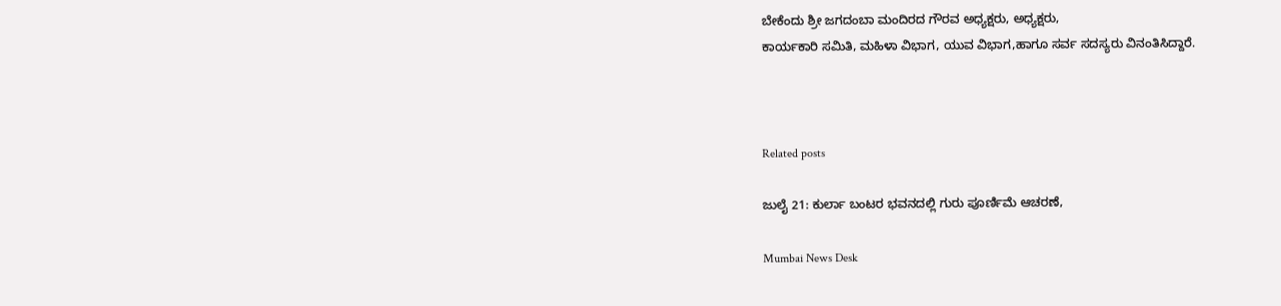ಬೇಕೆಂದು ಶ್ರೀ ಜಗದಂಬಾ ಮಂದಿರದ ಗೌರವ ಅಧ್ಯಕ್ಷರು, ಅಧ್ಯಕ್ಷರು,
ಕಾರ್ಯಕಾರಿ ಸಮಿತಿ, ಮಹಿಳಾ ವಿಭಾಗ, ಯುವ ವಿಭಾಗ,ಹಾಗೂ ಸರ್ವ ಸದಸ್ಯರು ವಿನಂತಿಸಿದ್ದಾರೆ.



Related posts

ಜುಲೈ 21: ಕುರ್ಲಾ ಬಂಟರ ಭವನದಲ್ಲಿ ಗುರು ಪೂರ್ಣಿಮೆ ಆಚರಣೆ,

Mumbai News Desk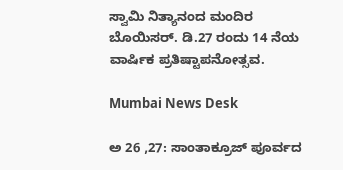ಸ್ವಾಮಿ ನಿತ್ಯಾನಂದ ಮಂದಿರ ಬೊಯಿಸರ್. ಡಿ.27 ರಂದು 14 ನೆಯ ವಾರ್ಷಿಕ ಪ್ರತಿಷ್ಟಾಪನೋತ್ಸವ.

Mumbai News Desk

ಅ 26 ,27: ಸಾಂತಾಕ್ರೂಜ್ ಪೂರ್ವದ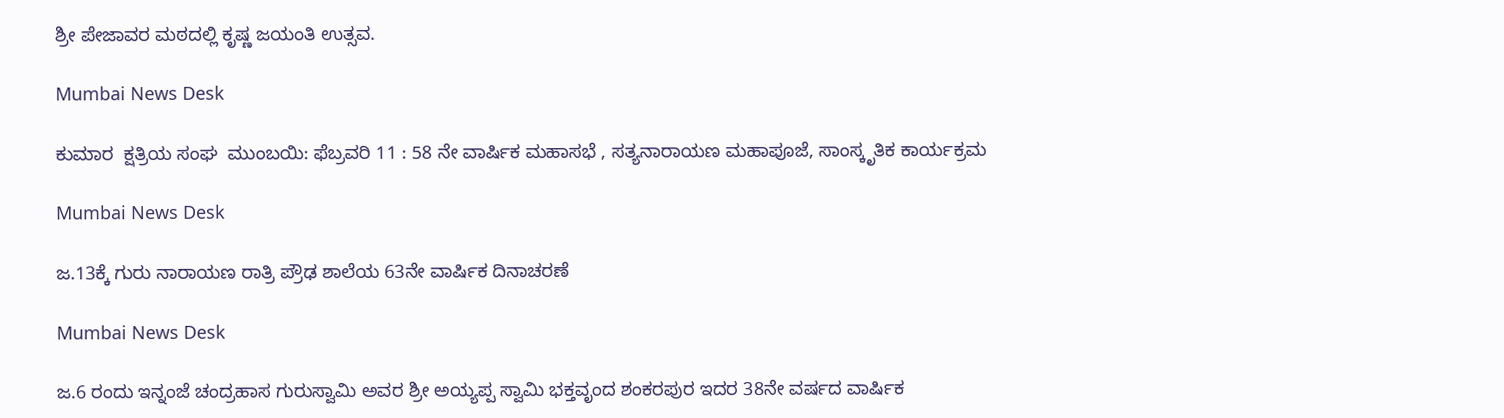ಶ್ರೀ ಪೇಜಾವರ ಮಠದಲ್ಲಿ ಕೃಷ್ಣ ಜಯಂತಿ ಉತ್ಸವ.

Mumbai News Desk

ಕುಮಾರ  ಕ್ಷತ್ರಿಯ ಸಂಘ  ಮುಂಬಯಿ: ಫೆಬ್ರವರಿ 11 : 58 ನೇ ವಾರ್ಷಿಕ ಮಹಾಸಭೆ , ಸತ್ಯನಾರಾಯಣ ಮಹಾಪೂಜೆ, ಸಾಂಸ್ಕೃತಿಕ ಕಾರ್ಯಕ್ರಮ

Mumbai News Desk

ಜ.13ಕ್ಕೆ ಗುರು ನಾರಾಯಣ ರಾತ್ರಿ ಪ್ರೌಢ ಶಾಲೆಯ 63ನೇ ವಾರ್ಷಿಕ ದಿನಾಚರಣೆ

Mumbai News Desk

ಜ.6 ರಂದು ಇನ್ನಂಜೆ ಚಂದ್ರಹಾಸ ಗುರುಸ್ವಾಮಿ ಅವರ ಶ್ರೀ ಅಯ್ಯಪ್ಪ ಸ್ವಾಮಿ ಭಕ್ತವೃಂದ ಶಂಕರಪುರ ಇದರ 38ನೇ ವರ್ಷದ ವಾರ್ಷಿಕ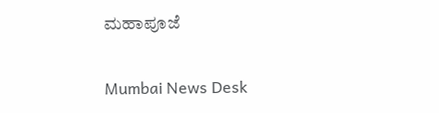ಮಹಾಪೂಜೆ

Mumbai News Desk